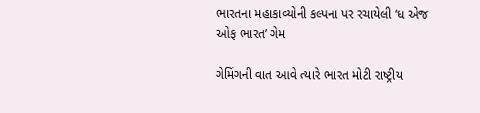ભારતના મહાકાવ્યોની કલ્પના પર રચાયેલી ‘ધ એજ ઓફ ભારત’ ગેમ

ગેમિંગની વાત આવે ત્યારે ભારત મોટી રાષ્ટ્રીય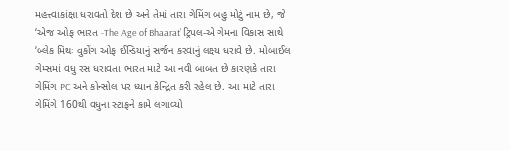મહત્ત્વાકાંક્ષા ધરાવતો દેશ છે અને તેમાં તારા ગેમિંગ બહુ મોટું નામ છે, જે ‘એજ ઓફ ભારત -The Age of Bhaarat’ ટ્રિપલ-એ ગેમના વિકાસ સાથે ‘બ્લેક મિથઃ વુકોંગ ઓફ ઈન્ડિયાનું સર્જન કરવાનું લક્ષ્ય ધરાવે છે. મોબાઈલ ગેમ્સમાં વધુ રસ ધરાવતા ભારત માટે આ નવી બાબત છે કારણકે તારા ગેમિંગ PC અને કોન્સોલ પર ધ્યાન કેન્દ્રિત કરી રહેલ છે. આ માટે તારા ગેમિંગે 160થી વધુના સ્ટાફને કામે લગાવ્યો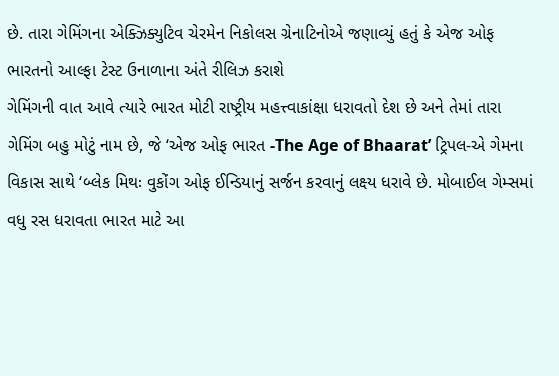છે. તારા ગેમિંગના એક્ઝિક્યુટિવ ચેરમેન નિકોલસ ગ્રેનાટિનોએ જણાવ્યું હતું કે એજ ઓફ ભારતનો આલ્ફા ટેસ્ટ ઉનાળાના અંતે રીલિઝ કરાશે
ગેમિંગની વાત આવે ત્યારે ભારત મોટી રાષ્ટ્રીય મહત્ત્વાકાંક્ષા ધરાવતો દેશ છે અને તેમાં તારા ગેમિંગ બહુ મોટું નામ છે, જે ‘એજ ઓફ ભારત -The Age of Bhaarat’ ટ્રિપલ-એ ગેમના વિકાસ સાથે ‘બ્લેક મિથઃ વુકોંગ ઓફ ઈન્ડિયાનું સર્જન કરવાનું લક્ષ્ય ધરાવે છે. મોબાઈલ ગેમ્સમાં વધુ રસ ધરાવતા ભારત માટે આ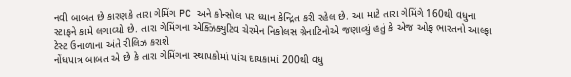નવી બાબત છે કારણકે તારા ગેમિંગ PC અને કોન્સોલ પર ધ્યાન કેન્દ્રિત કરી રહેલ છે. આ માટે તારા ગેમિંગે 160થી વધુના સ્ટાફને કામે લગાવ્યો છે. તારા ગેમિંગના એક્ઝિક્યુટિવ ચેરમેન નિકોલસ ગ્રેનાટિનોએ જણાવ્યું હતું કે એજ ઓફ ભારતનો આલ્ફા ટેસ્ટ ઉનાળાના અંતે રીલિઝ કરાશે
નોંધપાત્ર બાબત એ છે કે તારા ગેમિંગના સ્થાપકોમાં પાંચ દાયકામાં 200થી વધુ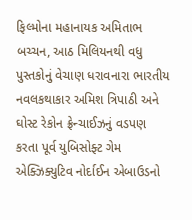ફિલ્મોના મહાનાયક અમિતાભ બચ્ચન, આઠ મિલિયનથી વધુ પુસ્તકોનું વેચાણ ધરાવનારા ભારતીય નવલકથાકાર અમિશ ત્રિપાઠી અને ઘોસ્ટ રેકોન ફ્રેન્ચાઈઝનું વડપણ કરતા પૂર્વ યુબિસોફ્ટ ગેમ એક્ઝિક્યુટિવ નોર્દાઈન એબાઉડનો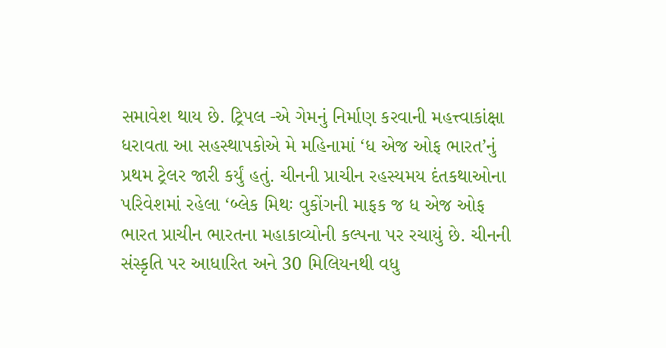સમાવેશ થાય છે. ટ્રિપલ -એ ગેમનું નિર્માણ કરવાની મહત્ત્વાકાંક્ષા ધરાવતા આ સહસ્થાપકોએ મે મહિનામાં ‘ધ એજ ઓફ ભારત’નું પ્રથમ ટ્રેલર જારી કર્યું હતું. ચીનની પ્રાચીન રહસ્યમય દંતકથાઓના પરિવેશમાં રહેલા ‘બ્લેક મિથઃ વુકોંગની માફક જ ધ એજ ઓફ ભારત પ્રાચીન ભારતના મહાકાવ્યોની કલ્પના પર રચાયું છે. ચીનની સંસ્કૃતિ પર આધારિત અને 30 મિલિયનથી વધુ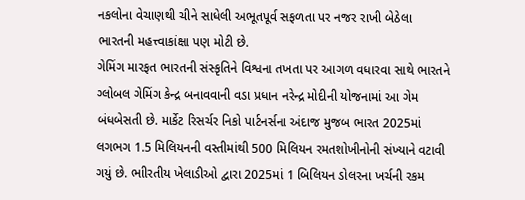નકલોના વેચાણથી ચીને સાધેલી અભૂતપૂર્વ સફળતા પર નજર રાખી બેઠેલા ભારતની મહત્ત્વાકાંક્ષા પણ મોટી છે.
ગેમિંગ મારફત ભારતની સંસ્કૃતિને વિશ્વના તખતા પર આગળ વધારવા સાથે ભારતને ગ્લોબલ ગેમિંગ કેન્દ્ર બનાવવાની વડા પ્રધાન નરેન્દ્ર મોદીની યોજનામાં આ ગેમ બંધબેસતી છે. માર્કેટ રિસર્ચર નિકો પાર્ટનર્સના અંદાજ મુજબ ભારત 2025માં લગભગ 1.5 મિલિયનની વસ્તીમાંથી 500 મિલિયન રમતશોખીનોની સંખ્યાને વટાવી ગયું છે. ભાીરતીય ખેલાડીઓ દ્વારા 2025માં 1 બિલિયન ડોલરના ખર્ચની રકમ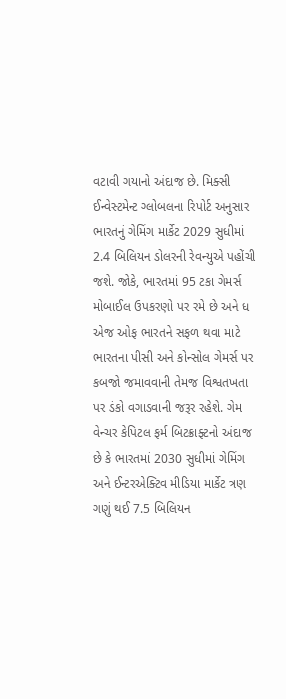વટાવી ગયાનો અંદાજ છે. મિક્સી ઈન્વેસ્ટમેન્ટ ગ્લોબલના રિપોર્ટ અનુસાર ભારતનું ગેમિંગ માર્કેટ 2029 સુધીમાં 2.4 બિલિયન ડોલરની રેવન્યુએ પહોંચી જશે. જોકે, ભારતમાં 95 ટકા ગેમર્સ મોબાઈલ ઉપકરણો પર રમે છે અને ધ એજ ઓફ ભારતને સફળ થવા માટે ભારતના પીસી અને કોન્સોલ ગેમર્સ પર કબજો જમાવવાની તેમજ વિશ્વતખતા પર ડંકો વગાડવાની જરૂર રહેશે. ગેમ વેન્ચર કેપિટલ ફર્મ બિટક્રાફ્ટનો અંદાજ છે કે ભારતમાં 2030 સુધીમાં ગેમિંગ અને ઈન્ટરએક્ટિવ મીડિયા માર્કેટ ત્રણ ગણું થઈ 7.5 બિલિયન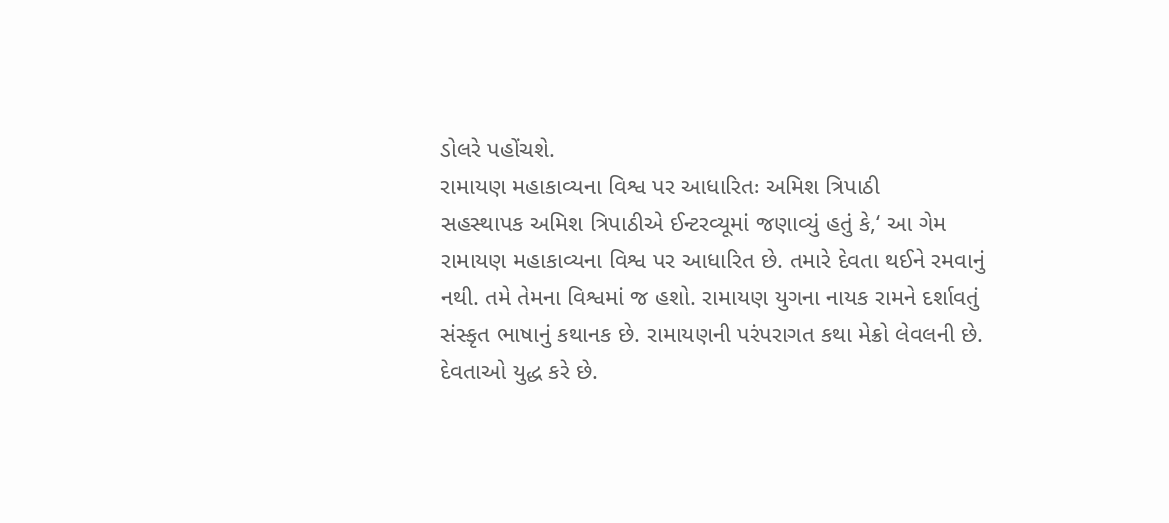ડોલરે પહોંચશે.
રામાયણ મહાકાવ્યના વિશ્વ પર આધારિતઃ અમિશ ત્રિપાઠી
સહસ્થાપક અમિશ ત્રિપાઠીએ ઈન્ટરવ્યૂમાં જણાવ્યું હતું કે,‘ આ ગેમ રામાયણ મહાકાવ્યના વિશ્વ પર આધારિત છે. તમારે દેવતા થઈને રમવાનું નથી. તમે તેમના વિશ્વમાં જ હશો. રામાયણ યુગના નાયક રામને દર્શાવતું સંસ્કૃત ભાષાનું કથાનક છે. રામાયણની પરંપરાગત કથા મેક્રો લેવલની છે. દેવતાઓ યુદ્ધ કરે છે.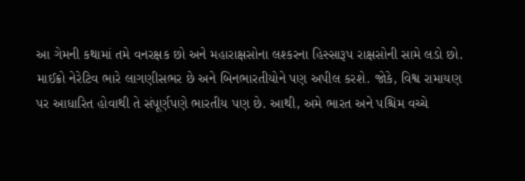આ ગેમની કથામાં તમે વનરક્ષક છો અને મહારાક્ષસોના લશ્કરના હિસ્સારૂપ રાક્ષસોની સામે લડો છો. માઈક્રો નેરેટિવ ભારે લાગણીસભર છે અને બિનભારતીયોને પણ અપીલ કરશે. જોકે, વિશ્વ રામાયણ પર આધારિત હોવાથી તે સંપૂર્ણપણે ભારતીય પણ છે. આથી, અમે ભારત અને પશ્ચિમ વચ્ચે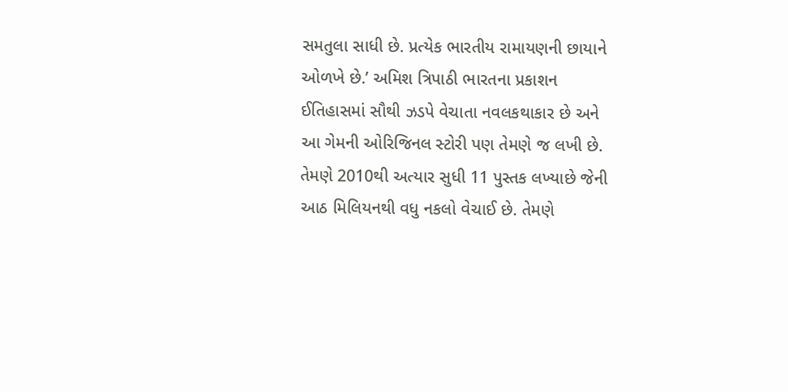સમતુલા સાધી છે. પ્રત્યેક ભારતીય રામાયણની છાયાને ઓળખે છે.’ અમિશ ત્રિપાઠી ભારતના પ્રકાશન ઈતિહાસમાં સૌથી ઝડપે વેચાતા નવલકથાકાર છે અને આ ગેમની ઓરિજિનલ સ્ટોરી પણ તેમણે જ લખી છે. તેમણે 2010થી અત્યાર સુધી 11 પુસ્તક લખ્યાછે જેની આઠ મિલિયનથી વધુ નકલો વેચાઈ છે. તેમણે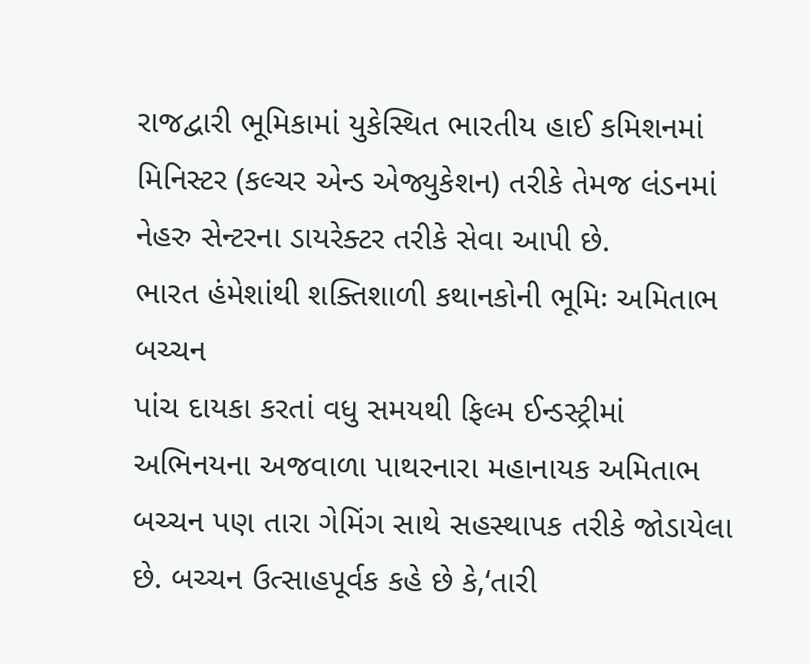રાજદ્વારી ભૂમિકામાં યુકેસ્થિત ભારતીય હાઈ કમિશનમાં મિનિસ્ટર (કલ્ચર એન્ડ એજ્યુકેશન) તરીકે તેમજ લંડનમાં નેહરુ સેન્ટરના ડાયરેક્ટર તરીકે સેવા આપી છે.
ભારત હંમેશાંથી શક્તિશાળી કથાનકોની ભૂમિઃ અમિતાભ બચ્ચન
પાંચ દાયકા કરતાં વધુ સમયથી ફિલ્મ ઈન્ડસ્ટ્રીમાં અભિનયના અજવાળા પાથરનારા મહાનાયક અમિતાભ બચ્ચન પણ તારા ગેમિંગ સાથે સહસ્થાપક તરીકે જોડાયેલા છે. બચ્ચન ઉત્સાહપૂર્વક કહે છે કે,‘તારી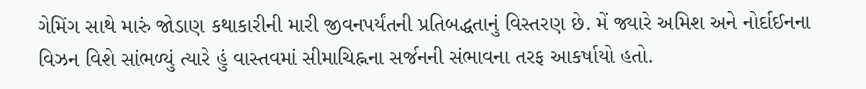ગેમિંગ સાથે મારું જોડાણ કથાકારીની મારી જીવનપર્યંતની પ્રતિબદ્ધતાનું વિસ્તરણ છે. મેં જ્યારે અમિશ અને નોર્દાઈનના વિઝન વિશે સાંભળ્યું ત્યારે હું વાસ્તવમાં સીમાચિહ્નના સર્જનની સંભાવના તરફ આકર્ષાયો હતો.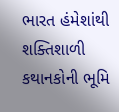ભારત હંમેશાંથી શક્તિશાળી કથાનકોની ભૂમિ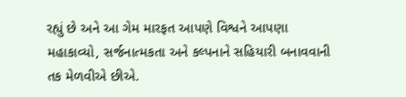રહ્યું છે અને આ ગેમ મારફત આપણે વિશ્વને આપણા મહાકાવ્યો, સર્જનાત્મકતા અને કલ્પનાને સહિયારી બનાવવાની તક મેળવીએ છીએ.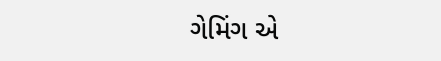ગેમિંગ એ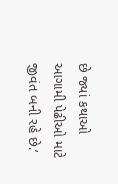છે જ્યાં કથાઓ આગામી પેઢીઓ માટે જીવંત બની રહે છે.’